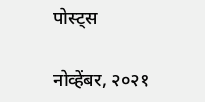पोस्ट्स

नोव्हेंबर, २०२१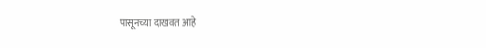पासूनच्या दाखवत आहे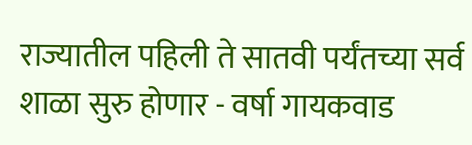राज्यातील पहिली ते सातवी पर्यंतच्या सर्व शाळा सुरु होणार - वर्षा गायकवाड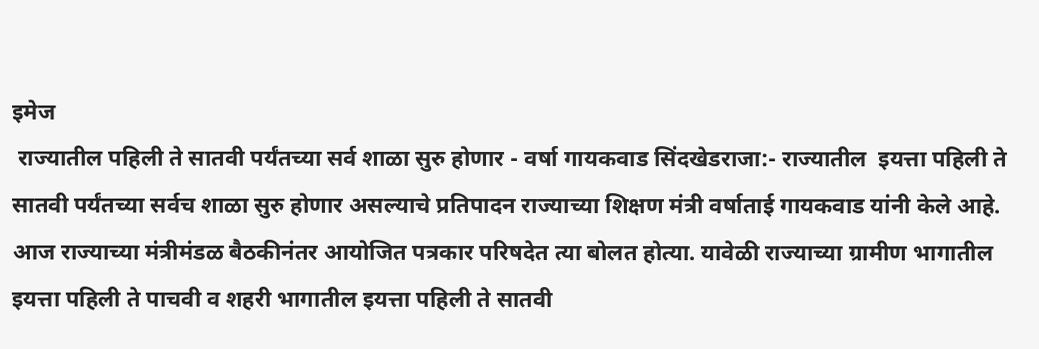इमेज
 राज्यातील पहिली ते सातवी पर्यंतच्या सर्व शाळा सुरु होणार - वर्षा गायकवाड सिंदखेडराजा:- राज्यातील  इयत्ता पहिली ते सातवी पर्यंतच्या सर्वच शाळा सुरु होणार असल्याचे प्रतिपादन राज्याच्या शिक्षण मंत्री वर्षाताई गायकवाड यांनी केले आहे. आज राज्याच्या मंत्रीमंडळ बैठकीनंतर आयोजित पत्रकार परिषदेत त्या बोलत होत्या. यावेळी राज्याच्या ग्रामीण भागातील इयत्ता पहिली ते पाचवी व शहरी भागातील इयत्ता पहिली ते सातवी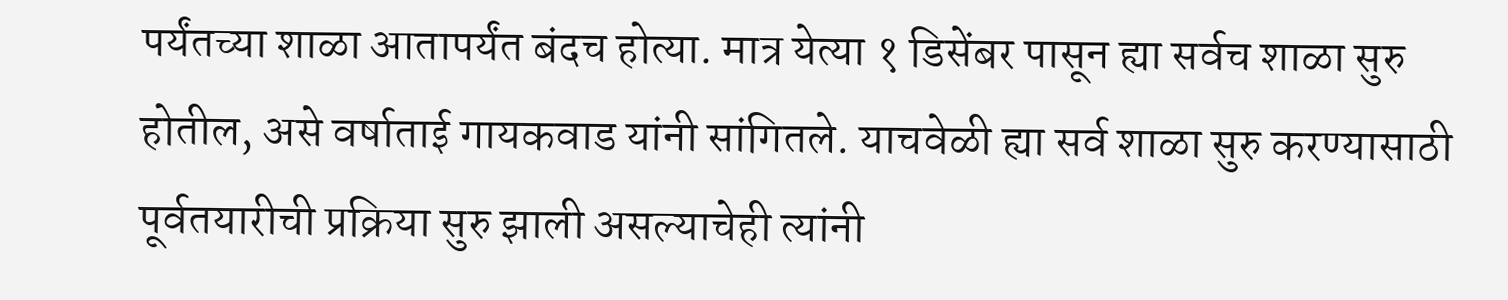पर्यंतच्या शाळा आतापर्यंत बंदच होत्या. मात्र येत्या १ डिसेंबर पासून ह्या सर्वच शाळा सुरु होतील, असे वर्षाताई गायकवाड यांनी सांगितले. याचवेळी ह्या सर्व शाळा सुरु करण्यासाठी पूर्वतयारीची प्रक्रिया सुरु झाली असल्याचेही त्यांनी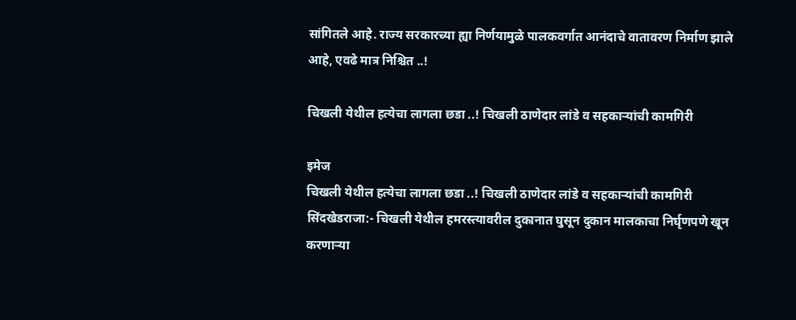सांगितले आहे. राज्य सरकारच्या ह्या निर्णयामुळे पालकवर्गात आनंदाचे वातावरण निर्माण झाले आहे, एवढे मात्र निश्चित ..!

चिखली येथील हत्येचा लागला छडा ..! चिखली ठाणेदार लांडे व सहकाऱ्यांची कामगिरी

इमेज
चिखली येथील हत्येचा लागला छडा ..! चिखली ठाणेदार लांडे व सहकाऱ्यांची कामगिरी सिंदखेडराजा:- चिखली येथील हमरस्त्यावरील दुकानात घुसून दुकान मालकाचा निर्घृणपणे खून करणाऱ्या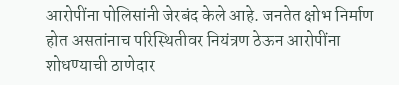आरोपींना पोलिसांनी जेरबंद केले आहे. जनतेत क्षोभ निर्माण होत असतांनाच परिस्थितीवर नियंत्रण ठेऊन आरोपींना शोधण्याची ठाणेदार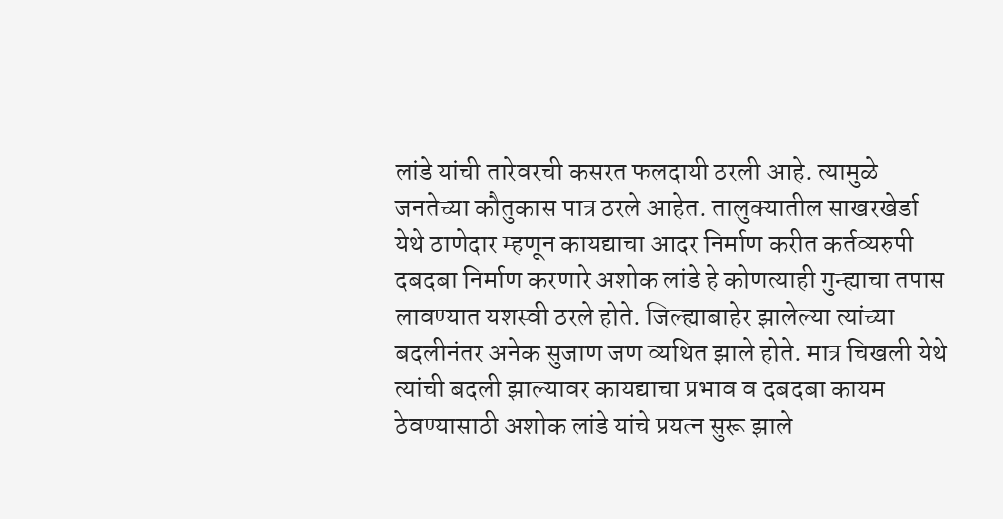लांडे यांची तारेवरची कसरत फलदायी ठरली आहे. त्यामुळे जनतेच्या कौतुकास पात्र ठरले आहेत. तालुक्यातील साखरखेर्डा येथे ठाणेदार म्हणून कायद्याचा आदर निर्माण करीत कर्तव्यरुपी दबदबा निर्माण करणारे अशोक लांडे हे कोणत्याही गुन्ह्याचा तपास लावण्यात यशस्वी ठरले होते. जिल्ह्याबाहेर झालेल्या त्यांच्या बदलीनंतर अनेक सुजाण जण व्यथित झाले होते. मात्र चिखली येथे त्यांची बदली झाल्यावर कायद्याचा प्रभाव व दबदबा कायम ठेवण्यासाठी अशोक लांडे यांचे प्रयत्न सुरू झाले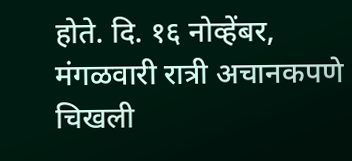होते. दि. १६ नोव्हेंबर, मंगळवारी रात्री अचानकपणे  चिखली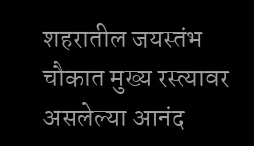शहरातील जयस्तंभ चौकात मुख्य रस्त्यावर असलेल्या आनंद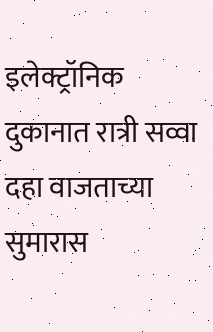इलेक्ट्रॉनिक दुकानात रात्री सव्वा दहा वाजताच्या सुमारास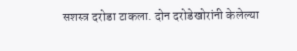सशस्त्र दरोडा टाकला. दोन दरोडेखोरांनी केलेल्या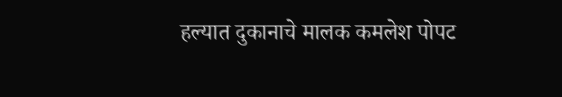हल्यात दुकानाचे मालक कमलेश पोपट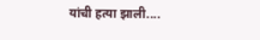यांची हत्या झाली....